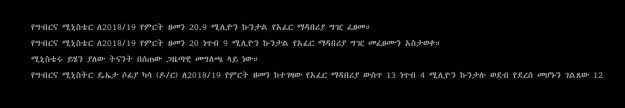የግብርና ሚኒስቴር ለ2018/19 የምርት ዘመን 20.9 ሚሊዮን ኩንታል የአፈር ማዳበሪያ ግዢ ፈፀመ።
የግብርና ሚኒስቴር ለ2018/19 የምርት ዘመን 20 ነጥብ 9 ሚሊዮን ኩንታል የአፈር ማዳበሪያ ግዢ መፈፀሙን አስታወቀ።
ሚኒስቴሩ ይሄን ያለው ትናንት በሰጠው ጋዜጣዊ መግለጫ ላይ ነው።
የግብርና ሚኒስትር ዴኤታ ሶፊያ ካሳ (ዶ/ር) ለ2018/19 የምርት ዘመን ከተገዛው የአፈር ማዳበሪያ ውስጥ 13 ነጥብ 4 ሚሊዮን ኩንታሉ ወደብ የደረሰ መሆኑን ገልጸው 12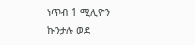ነጥብ 1 ሚሊዮን ኩንታሉ ወደ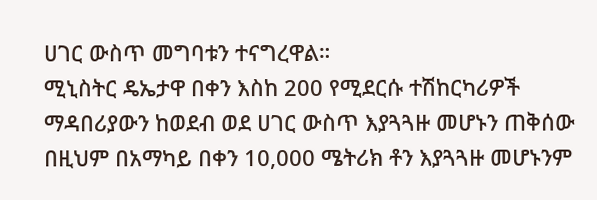ሀገር ውስጥ መግባቱን ተናግረዋል።
ሚኒስትር ዴኤታዋ በቀን እስከ 200 የሚደርሱ ተሽከርካሪዎች ማዳበሪያውን ከወደብ ወደ ሀገር ውስጥ እያጓጓዙ መሆኑን ጠቅሰው በዚህም በአማካይ በቀን 10,000 ሜትሪክ ቶን እያጓጓዙ መሆኑንም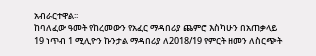አብራርተዋል፡፡
ከባለፈው ዓመት የከረመውን የአፈር ማዳበሪያ ጨምሮ እስካሁን በአጠቃላይ 19 ነጥብ 1 ሚሊዮን ኩንታል ማዳበሪያ ለ2018/19 የምርት ዘመን ለስርጭት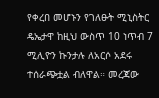የቀረበ መሆኑን የገለፁት ሚኒስትር ዴኤታዋ ከዚህ ውስጥ 10 ነጥብ 7 ሚሊዮን ኩንታሉ ለአርሶ አደሩ ተሰራጭቷል ብለዋል። መረጃው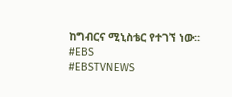ከግብርና ሚኒስቴር የተገኘ ነው፡፡
#EBS
#EBSTVNEWS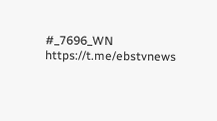#_7696_WN
https://t.me/ebstvnews